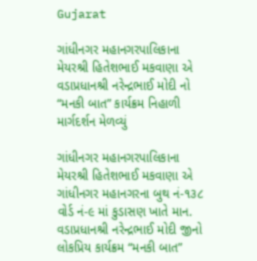Gujarat

ગાંધીનગર મહાનગરપાલિકાના મેયરશ્રી હિતેશભાઈ મકવાણા એ વડાપ્રધાનશ્રી નરેન્દ્રભાઈ મોદી નો “મનકી બાત” કાર્યક્રમ નિહાળી માર્ગદર્શન મેળવ્યું

ગાંધીનગર મહાનગરપાલિકાના મેયરશ્રી હિતેશભાઈ મકવાણા એ ગાંધીનગર મહાનગરના બુથ નં-૧૩૮ વોર્ડ નં-૯ માં કુડાસણ ખાતે માન. વડાપ્રધાનશ્રી નરેન્દ્રભાઈ મોદી જીનો લોકપ્રિય કાર્યક્રમ “મનકી બાત”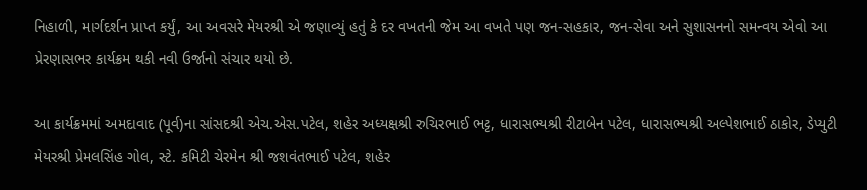નિહાળી, માર્ગદર્શન પ્રાપ્ત કર્યું, આ અવસરે મેયરશ્રી એ જણાવ્યું હતું કે દર વખતની જેમ આ વખતે પણ જન-સહકાર, જન-સેવા અને સુશાસનનો સમન્વય એવો આ પ્રેરણાસભર કાર્યક્રમ થકી નવી ઉર્જાનો સંચાર થયો છે.

આ કાર્યક્રમમાં અમદાવાદ (પૂર્વ)ના સાંસદશ્રી એચ.એસ.પટેલ, શહેર અધ્યક્ષશ્રી રુચિરભાઈ ભટ્ટ, ધારાસભ્યશ્રી રીટાબેન પટેલ, ધારાસભ્યશ્રી અલ્પેશભાઈ ઠાકોર, ડેપ્યુટી મેયરશ્રી પ્રેમલસિંહ ગોલ, સ્ટે. કમિટી ચેરમેન શ્રી જશવંતભાઈ પટેલ, શહેર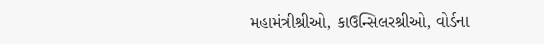મહામંત્રીશ્રીઓ, કાઉન્સિલરશ્રીઓ, વોર્ડના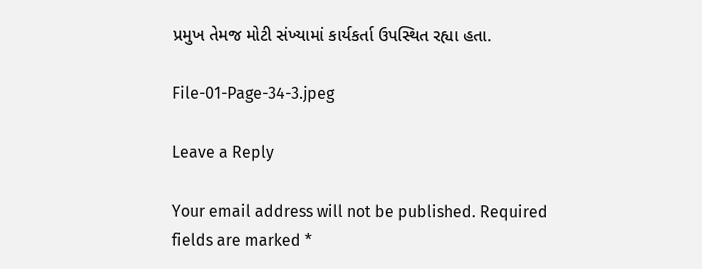પ્રમુખ તેમજ મોટી સંખ્યામાં કાર્યકર્તા ઉપસ્થિત રહ્યા હતા.

File-01-Page-34-3.jpeg

Leave a Reply

Your email address will not be published. Required fields are marked *